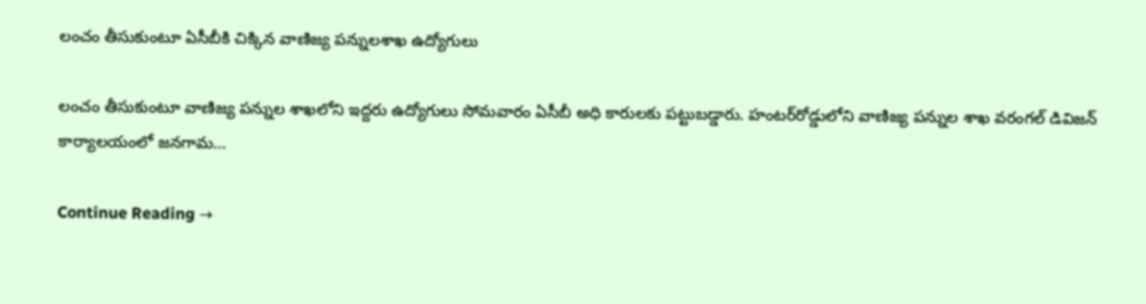లంచం తీసుకుంటూ ఏసీబీకి చిక్కిన వాణిజ్య పన్నులశాఖ ఉద్యోగులు

లంచం తీసుకుంటూ వాణిజ్య పన్నుల శాఖలోని ఇద్దరు ఉద్యోగులు సోమవారం ఏసీబీ అధి కారులకు పట్టుబడ్డారు. హంటర్‌రోడ్డులోని వాణిజ్య పన్నుల శాఖ వరంగల్‌ డివిజన్‌ కార్యాలయంలో జనగామ…

Continue Reading →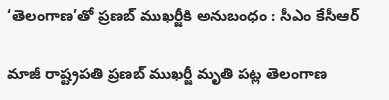‘తెలంగాణ’తో ప్రణబ్ ముఖర్జీకి అనుబంధం : సీఎం కేసీఆర్‌

మాజీ రాష్ట్రపతి ప్రణబ్ ముఖర్జీ మృతి పట్ల తెలంగాణ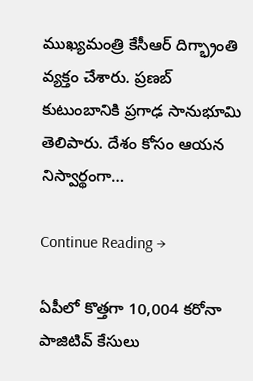ముఖ్యమంత్రి కేసీఆర్‌ దిగ్భ్రాంతి వ్యక్తం చేశారు. ప్రణబ్‌ కుటుంబానికి ప్రగాఢ సానుభూమి తెలిపారు. దేశం కోసం ఆయ‌న నిస్వార్థంగా…

Continue Reading →

ఏపీలో కొత్తగా 10,004 కరోనా పాజిటివ్ కేసులు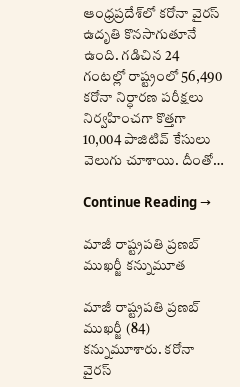ఆంధ్రప్రదేశ్‌లో కరోనా వైరస్ ఉదృతి కొనసాగుతూనే ఉంది. గడిచిన 24 గంటల్లో రాష్ట్రంలో 56,490 కరోనా నిర్ధారణ పరీక్షలు నిర్వహించగా కొత్తగా 10,004 పాజిటివ్‌ కేసులు వెలుగు చూశాయి. దీంతో…

Continue Reading →

మాజీ రాష్ట్రపతి ప్రణబ్‌ ముఖర్జీ కన్నుమూత

మాజీ రాష్ట్రపతి ప్రణబ్‌ ముఖర్జీ (84) కన్నుమూశారు. కరోనా వైరస్‌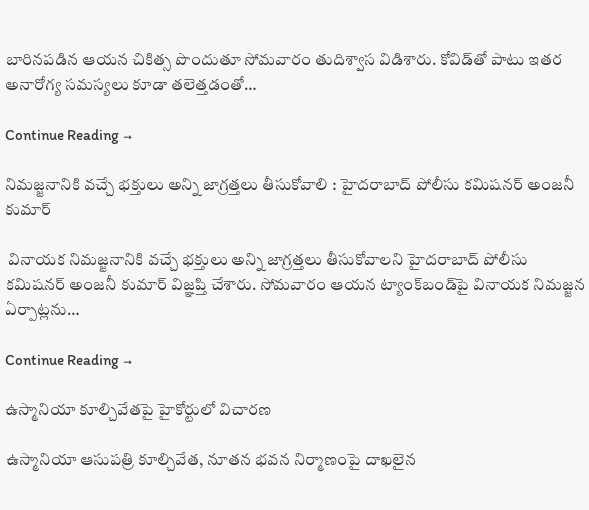బారినపడిన ఆయన చికిత్స పొందుతూ సోమవారం తుదిశ్వాస విడిశారు. కోవిడ్‌తో పాటు ఇతర అనారోగ్య సమస్యలు కూడా తలెత్తడంతో…

Continue Reading →

నిమజ్జనానికి వచ్చే భక్తులు అన్ని జాగ్రత్తలు తీసుకోవాలి : హైదరాబాద్‌ పోలీసు కమిషనర్‌ అంజనీ కుమార్‌

 వినాయక నిమజ్జనానికి వచ్చే భక్తులు అన్ని జాగ్రత్తలు తీసుకోవాలని హైదరాబాద్‌ పోలీసు కమిషనర్‌ అంజనీ కుమార్‌ విజ్ఞప్తి చేశారు. సోమవారం ఆయన ట్యాంక్‌బండ్‌పై వినాయక నిమజ్జన ఏర్పాట్లను…

Continue Reading →

ఉస్మానియా కూల్చివేత‌పై హైకోర్టులో విచార‌ణ‌

ఉస్మానియా ఆసుప‌త్రి కూల్చివేత‌, నూత‌న భ‌వ‌న నిర్మాణంపై దాఖ‌లైన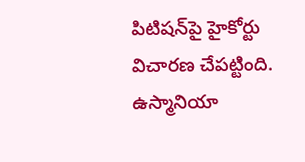పిటిష‌న్‌పై హైకోర్టు విచార‌ణ చేప‌ట్టింది. ఉస్మానియా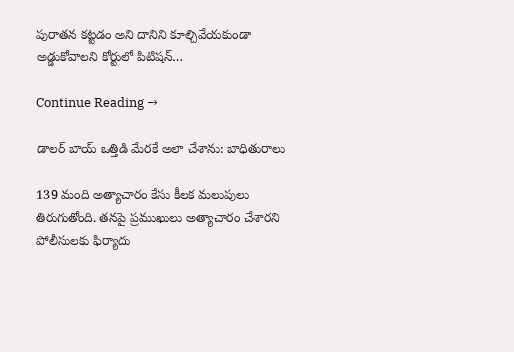పురాత‌న క‌ట్ట‌డం అని దానిని కూల్చివేయ‌కుండా అడ్డుకోవాలని కోర్టులో పిటిష‌న్…

Continue Reading →

డాలర్‌ బాయ్‌ ఒత్తిడి మేరకే అలా చేశాను: బాధితురాలు

139 మంది అత్యాచారం కేసు కీలక మలుపులు తిరుగుతోంది. తనపై ప్రముఖులు అత్యాచారం చేశారని పోలీసులకు ఫిర్యాదు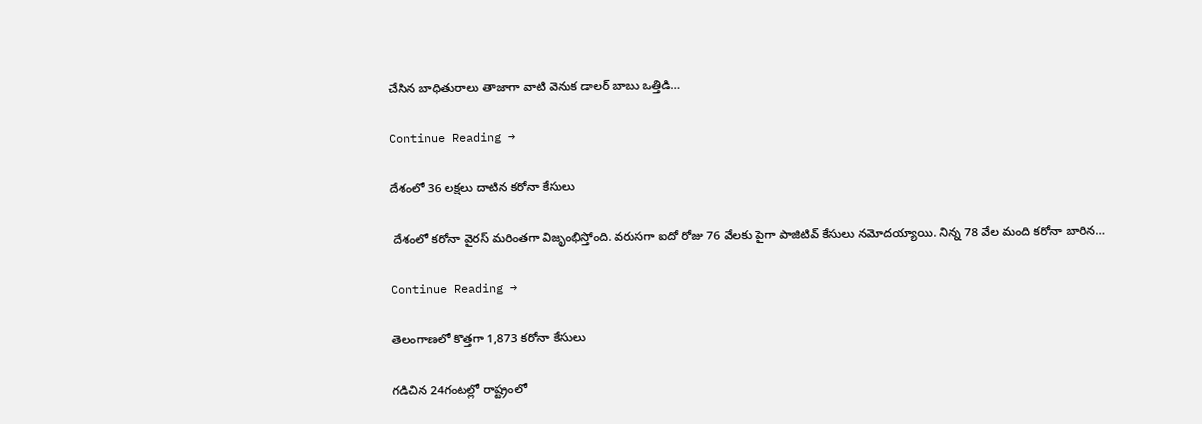చేసిన బాధితురాలు తాజాగా వాటి వెనుక డాలర్‌ బాబు ఒత్తిడి…

Continue Reading →

దేశంలో 36 ల‌క్ష‌లు దాటిన క‌రోనా కేసులు

 దేశంలో క‌రోనా వైరస్ మ‌రింత‌గా విజృంభిస్తోంది‌. వరుసగా ఐదో రోజు 76 వేలకు పైగా పాజిటివ్ కేసులు నమోదయ్యాయి. నిన్న 78 వేల మంది క‌రోనా బారిన…

Continue Reading →

తెలంగాణలో కొత్తగా 1,873 కరోనా కేసులు

గడిచిన 24గంటల్లో రాష్ట్రంలో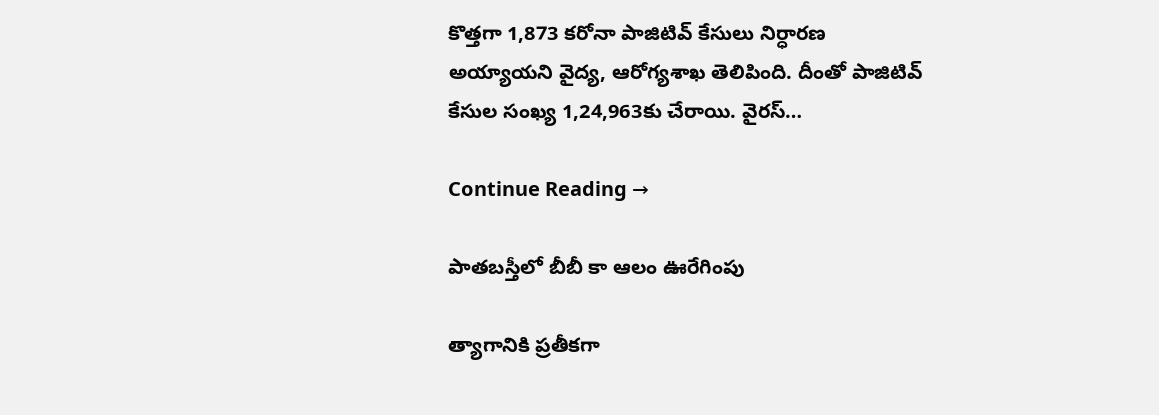కొత్తగా 1,873 కరోనా పాజిటివ్‌ కేసులు నిర్ధారణ అయ్యాయని వైద్య, ఆరోగ్యశాఖ తెలిపింది. దీంతో పాజిటివ్‌ కేసుల సంఖ్య 1,24,963కు చేరాయి. వైరస్‌…

Continue Reading →

పాతబస్తీలో బీబీ కా ఆలం ఊరేగింపు

త్యాగానికి ప్రతీకగా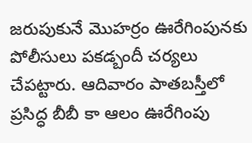జరుపుకునే మొహర్రం ఊరేగింపునకు పోలీసులు పకడ్బందీ చర్యలు చేపట్టారు. ఆదివారం పాతబస్తీలో ప్రసిద్ధ బీబీ కా ఆలం ఊరేగింపు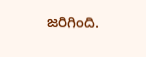జరిగింది.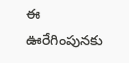ఈ ఊరేగింపునకు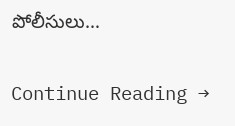పోలీసులు…

Continue Reading →